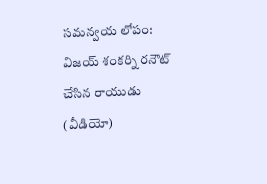సమన్వయ లోపం: విజయ్ శంకర్ని రనౌట్ చేసిన రాయుడు (వీడియో)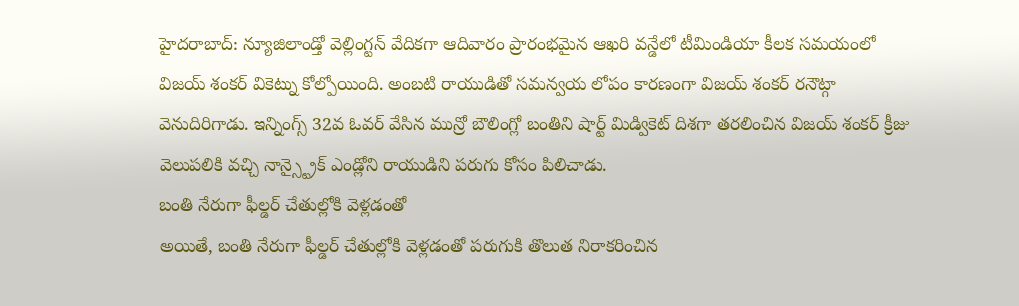హైదరాబాద్: న్యూజిలాండ్తో వెల్లింగ్టన్ వేదికగా ఆదివారం ప్రారంభమైన ఆఖరి వన్డేలో టీమిండియా కీలక సమయంలో విజయ్ శంకర్ వికెట్ను కోల్పోయింది. అంబటి రాయుడితో సమన్వయ లోపం కారణంగా విజయ్ శంకర్ రనౌట్గా వెనుదిరిగాడు. ఇన్నింగ్స్ 32వ ఓవర్ వేసిన మున్రో బౌలింగ్లో బంతిని షార్ట్ మిడ్వికెట్ దిశగా తరలించిన విజయ్ శంకర్ క్రీజు వెలుపలికి వచ్చి నాన్స్ట్రైక్ ఎండ్లోని రాయుడిని పరుగు కోసం పిలిచాడు.
బంతి నేరుగా ఫీల్డర్ చేతుల్లోకి వెళ్లడంతో
అయితే, బంతి నేరుగా ఫీల్డర్ చేతుల్లోకి వెళ్లడంతో పరుగుకి తొలుత నిరాకరించిన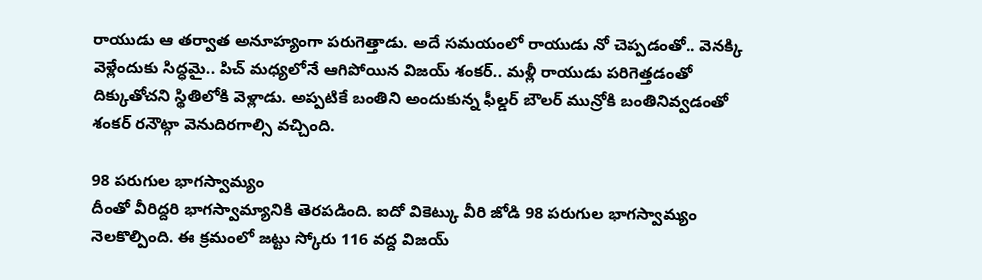రాయుడు ఆ తర్వాత అనూహ్యంగా పరుగెత్తాడు. అదే సమయంలో రాయుడు నో చెప్పడంతో.. వెనక్కి వెళ్లేందుకు సిద్ధమై.. పిచ్ మధ్యలోనే ఆగిపోయిన విజయ్ శంకర్.. మళ్లీ రాయుడు పరిగెత్తడంతో దిక్కుతోచని స్థితిలోకి వెళ్లాడు. అప్పటికే బంతిని అందుకున్న ఫీల్డర్ బౌలర్ మున్రోకి బంతినివ్వడంతో శంకర్ రనౌట్గా వెనుదిరగాల్సి వచ్చింది.

98 పరుగుల భాగస్వామ్యం
దీంతో వీరిద్దరి భాగస్వామ్యానికి తెరపడింది. ఐదో వికెట్కు వీరి జోడి 98 పరుగుల భాగస్వామ్యం నెలకొల్పింది. ఈ క్రమంలో జట్టు స్కోరు 116 వద్ద విజయ్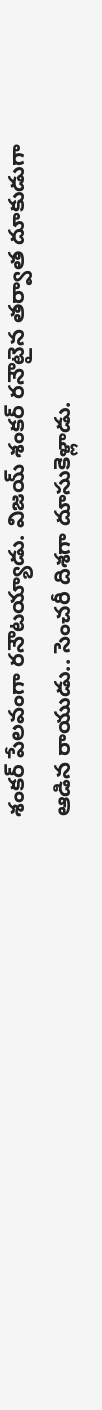శంకర్ పేలవంగా రనౌటయ్యాడు. విజయ్ శంకర్ రనౌటైన తర్వాత దూకుడుగా ఆడిన రాయుడు.. సెంచరీ దిశగా దూసుకెళ్లాడు.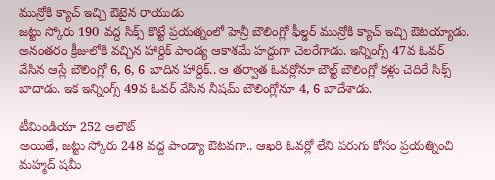మున్రోకి క్యాచ్ ఇచ్చి ఔటైన రాయుడు
జట్టు స్కోరు 190 వద్ద సిక్స్ కొట్టే ప్రయత్నంలో హెన్రీ బౌలింగ్లో ఫీల్డర్ మున్రోకి క్యాచ్ ఇచ్చి ఔటయ్యాడు. అనంతరం క్రీజులోకి వచ్చిన హార్దిక్ పాండ్య ఆకాశమే హద్దుగా చెలరేగాడు. ఇన్నింగ్స్ 47వ ఓవర్ వేసిన ఆస్లే బౌలింగ్లో 6, 6, 6 బాదిన హార్దిక్.. ఆ తర్వాత ఓవర్లోనూ బౌల్ట్ బౌలింగ్లో కళ్లు చెదిరే సిక్స్ బాదాడు. ఇక ఇన్నింగ్స్ 49వ ఓవర్ వేసిన నీషమ్ బౌలింగ్లోనూ 4, 6 బాదేశాడు.

టీమిండియా 252 ఆలౌట్
అయితే, జట్టు స్కోరు 248 వద్ద పాండ్యా ఔటవగా.. ఆఖరి ఓవర్లో లేని పరుగు కోసం ప్రయత్నించి మహ్మద్ షమీ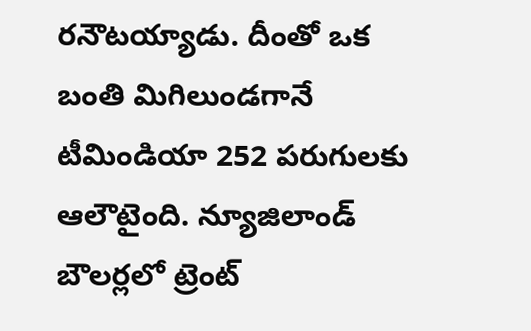రనౌటయ్యాడు. దీంతో ఒక బంతి మిగిలుండగానే టీమిండియా 252 పరుగులకు ఆలౌటైంది. న్యూజిలాండ్ బౌలర్లలో ట్రెంట్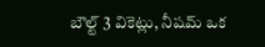బౌల్ట్ 3 వికెట్లు, నీషమ్ ఒక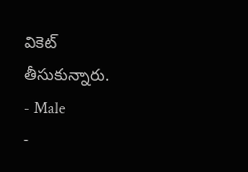వికెట్ తీసుకున్నారు.
- Male
-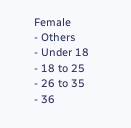Female
- Others
- Under 18
- 18 to 25
- 26 to 35
- 36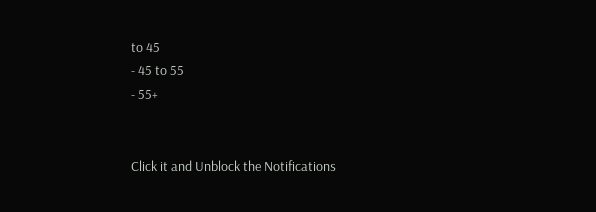to 45
- 45 to 55
- 55+


Click it and Unblock the Notifications